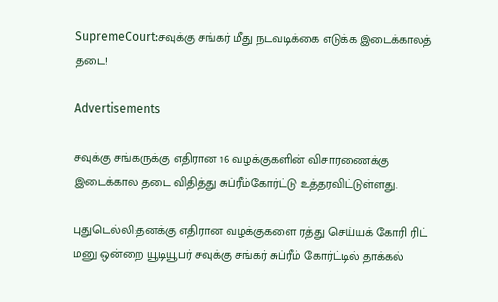SupremeCourt:சவுக்கு சங்கர் மீது நடவடிக்கை எடுக்க இடைக்காலத் தடை!

Advertisements

சவுக்கு சங்கருக்கு எதிரான 16 வழக்குகளின் விசாரணைக்கு இடைக்கால தடை விதித்து சுப்ரீம்கோர்ட்டு உத்தரவிட்டுள்ளது.

புதுடெல்லி:தனக்கு எதிரான வழக்குகளை ரத்து செய்யக் கோரி ரிட் மனு ஒன்றை யூடியூபர் சவுக்கு சங்கர் சுப்ரீம் கோர்ட்டில் தாக்கல்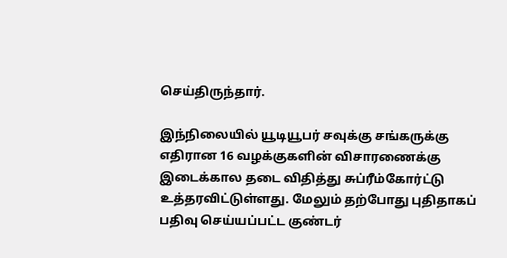செய்திருந்தார்.

இந்நிலையில் யூடியூபர் சவுக்கு சங்கருக்கு எதிரான 16 வழக்குகளின் விசாரணைக்கு இடைக்கால தடை விதித்து சுப்ரீம்கோர்ட்டு உத்தரவிட்டுள்ளது. மேலும் தற்போது புதிதாகப் பதிவு செய்யப்பட்ட குண்டர்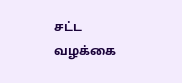சட்ட வழக்கை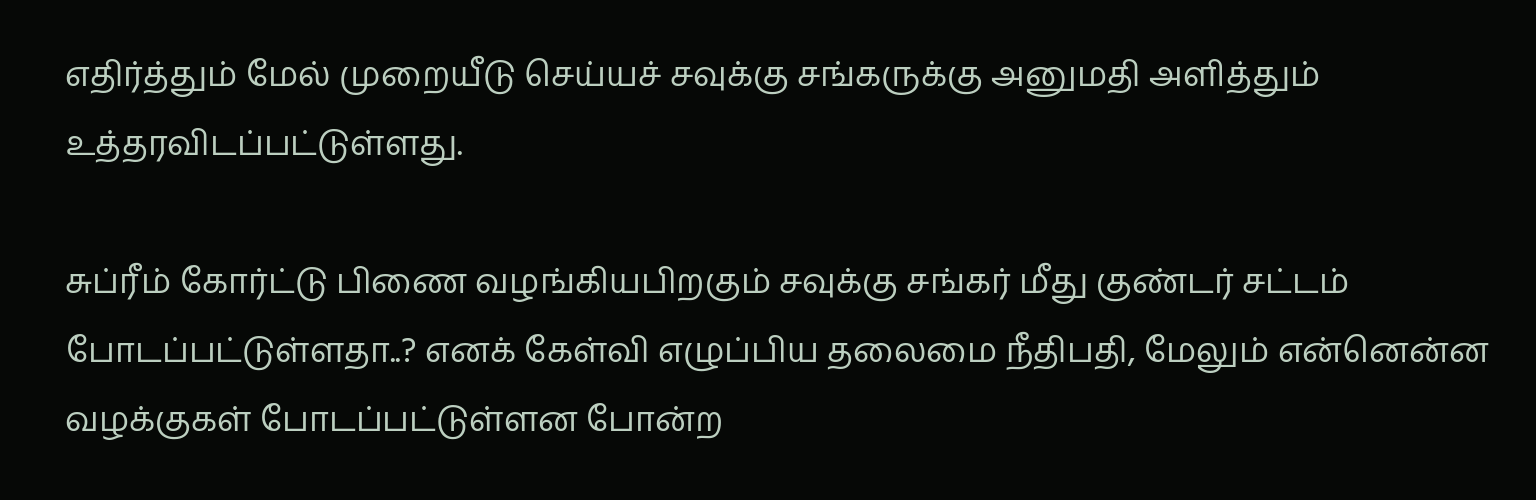எதிர்த்தும் மேல் முறையீடு செய்யச் சவுக்கு சங்கருக்கு அனுமதி அளித்தும் உத்தரவிடப்பட்டுள்ளது.

சுப்ரீம் கோர்ட்டு பிணை வழங்கியபிறகும் சவுக்கு சங்கர் மீது குண்டர் சட்டம் போடப்பட்டுள்ளதா..? எனக் கேள்வி எழுப்பிய தலைமை நீதிபதி, மேலும் என்னென்ன வழக்குகள் போடப்பட்டுள்ளன போன்ற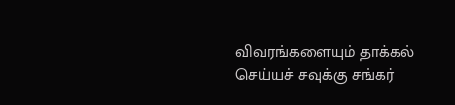விவரங்களையும் தாக்கல் செய்யச் சவுக்கு சங்கர்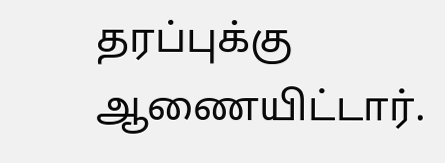தரப்புக்கு ஆணையிட்டார்.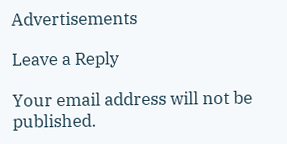Advertisements

Leave a Reply

Your email address will not be published.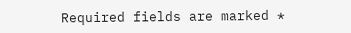Required fields are marked *